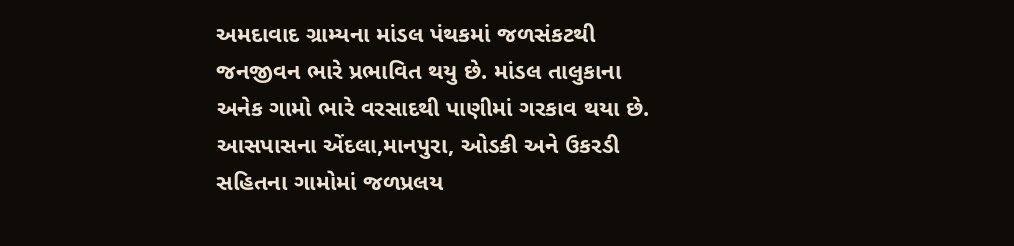અમદાવાદ ગ્રામ્યના માંડલ પંથકમાં જળસંકટથી જનજીવન ભારે પ્રભાવિત થયુ છે. માંડલ તાલુકાના અનેક ગામો ભારે વરસાદથી પાણીમાં ગરકાવ થયા છે. આસપાસના એંદલા,માનપુરા, ઓડકી અને ઉકરડી સહિતના ગામોમાં જળપ્રલય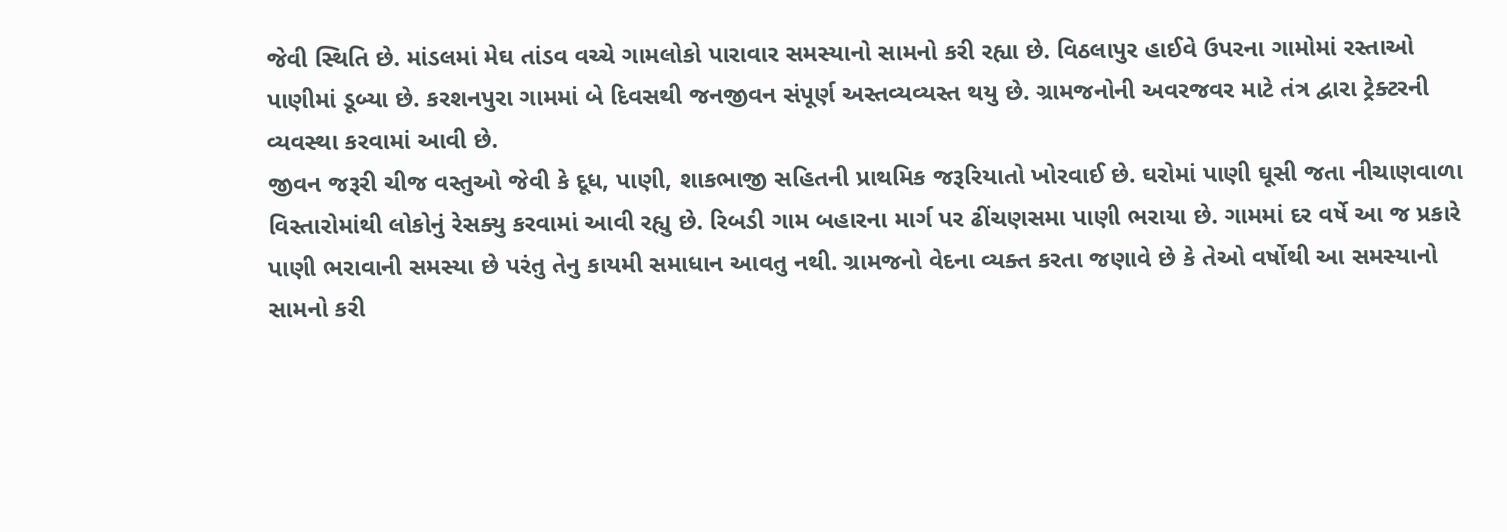જેવી સ્થિતિ છે. માંડલમાં મેઘ તાંડવ વચ્ચે ગામલોકો પારાવાર સમસ્યાનો સામનો કરી રહ્યા છે. વિઠલાપુર હાઈવે ઉપરના ગામોમાં રસ્તાઓ પાણીમાં ડૂબ્યા છે. કરશનપુરા ગામમાં બે દિવસથી જનજીવન સંપૂર્ણ અસ્તવ્યવ્યસ્ત થયુ છે. ગ્રામજનોની અવરજવર માટે તંત્ર દ્વારા ટ્રેક્ટરની વ્યવસ્થા કરવામાં આવી છે.
જીવન જરૂરી ચીજ વસ્તુઓ જેવી કે દૂધ, પાણી, શાકભાજી સહિતની પ્રાથમિક જરૂરિયાતો ખોરવાઈ છે. ઘરોમાં પાણી ઘૂસી જતા નીચાણવાળા વિસ્તારોમાંથી લોકોનું રેસક્યુ કરવામાં આવી રહ્યુ છે. રિબડી ગામ બહારના માર્ગ પર ઢીંચણસમા પાણી ભરાયા છે. ગામમાં દર વર્ષે આ જ પ્રકારે પાણી ભરાવાની સમસ્યા છે પરંતુ તેનુ કાયમી સમાધાન આવતુ નથી. ગ્રામજનો વેદના વ્યક્ત કરતા જણાવે છે કે તેઓ વર્ષોથી આ સમસ્યાનો સામનો કરી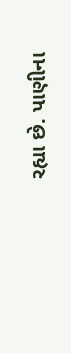રહ્યા છે. પાણીના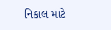નિકાલ માટે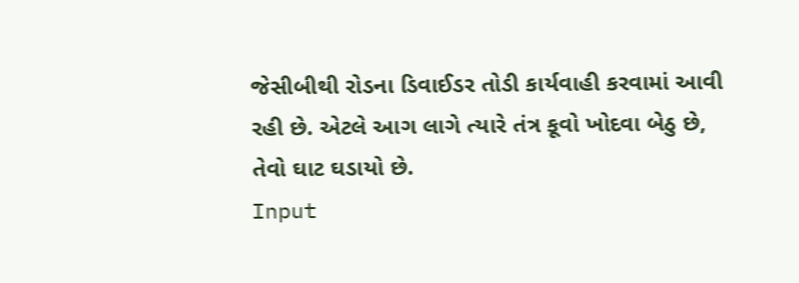જેસીબીથી રોડના ડિવાઈડર તોડી કાર્યવાહી કરવામાં આવી રહી છે. એટલે આગ લાગે ત્યારે તંત્ર કૂવો ખોદવા બેઠુ છે, તેવો ઘાટ ઘડાયો છે.
Input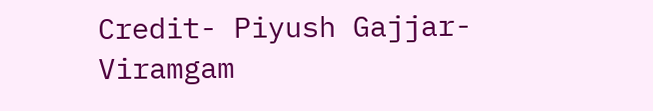Credit- Piyush Gajjar- Viramgam